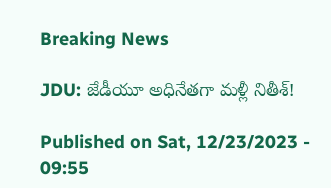Breaking News

JDU: జేడీయూ అధినేతగా మళ్లీ నితీశ్‌!

Published on Sat, 12/23/2023 - 09:55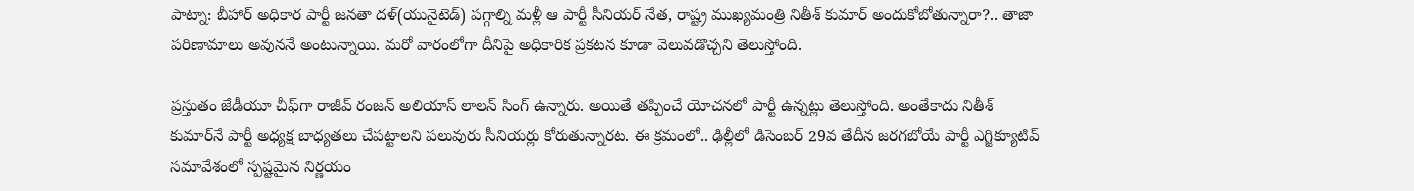పాట్నా: బీహార్‌ అధికార పార్టీ జనతా దళ్‌(యునైటెడ్‌) పగ్గాల్ని మళ్లీ ఆ పార్టీ సీనియర్‌ నేత, రాష్ట్ర ముఖ్యమంత్రి నితీశ్‌ కుమార్‌ అందుకోబోతున్నారా?.. తాజా పరిణామాలు అవుననే అంటున్నాయి. మరో వారంలోగా దీనిపై అధికారిక ప్రకటన కూడా వెలువడొచ్చని తెలుస్తోంది.

ప్రస్తుతం జేడీయూ చీఫ్‌గా రాజీవ్‌ రంజన్‌ అలియాస్‌ లాలన్‌ సింగ్‌ ఉన్నారు. అయితే తప్పించే యోచనలో పార్టీ ఉన్నట్లు తెలుస్తోంది. అంతేకాదు నితీశ్‌ కుమార్‌నే పార్టీ అధ్యక్ష బాధ్యతలు చేపట్టాలని పలువురు సీనియర్లు కోరుతున్నారట. ఈ క్రమంలో.. ఢిల్లీలో డిసెంబర్‌ 29వ తేదీన జరగబోయే పార్టీ ఎగ్జిక్యూటివ్‌ సమావేశంలో స్పష్టమైన నిర్ణయం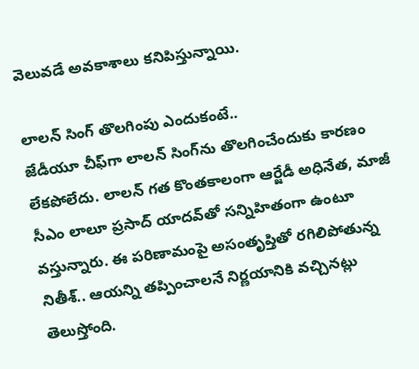వెలువడే అవకాశాలు కనిపిస్తున్నాయి.

లాలన్‌ సింగ్‌ తొలగింపు ఎందుకంటే..
జేడీయూ చీఫ్‌గా లాలన్‌ సింగ్‌ను తొలగించేందుకు కారణం లేకపోలేదు. లాలన్‌ గత కొంతకాలంగా ఆర్జేడీ అధినేత, మాజీ సీఎం లాలూ ప్రసాద్‌ యాదవ్‌తో సన్నిహితంగా ఉంటూ వస్తున్నారు. ఈ పరిణామంపై అసంతృప్తితో రగిలిపోతున్న నితీశ్‌.. ఆయన్ని తప్పించాలనే నిర్ణయానికి వచ్చినట్లు తెలుస్తోంది.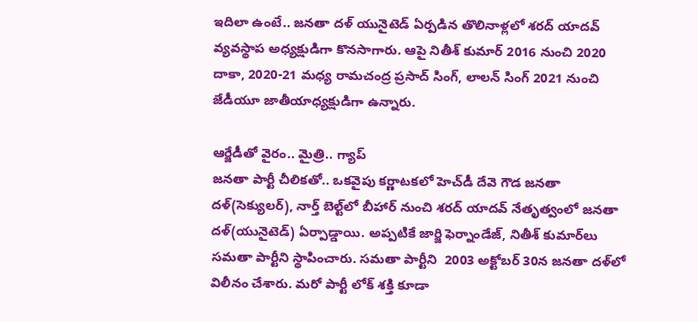ఇదిలా ఉంటే.. జనతా దళ్‌ యునైటెడ్‌ ఏర్పడిన తొలినాళ్లలో శరద్‌ యాదవ్‌ వ్యవస్థాప అధ్యక్షుడిగా కొనసాగారు. ఆపై నితీశ్‌ కుమార్‌ 2016 నుంచి 2020 దాకా, 2020-21 మధ్య రామచంద్ర ప్రసాద్‌ సింగ్‌, లాలన్‌ సింగ్‌ 2021 నుంచి జేడీయూ జాతీయాధ్యక్షుడిగా ఉన్నారు.

ఆర్జేడీతో వైరం.. మైత్రి.. గ్యాప్‌
జనతా పార్టీ చీలికతో.. ఒకవైపు కర్ణాటకలో హెచ్‌డీ దేవె గౌడ జనతా దళ్‌(సెక్యులర్‌), నార్త్‌ బెల్ట్‌లో బీహార్‌ నుంచి శరద్‌ యాదవ్‌ నేతృత్వంలో జనతా దళ్‌(యునైటెడ్‌) ఏర్పాడ్డాయి. అప్పటికే జార్జి ఫెర్నాండేజ్‌, నితీశ్‌ కుమార్‌లు సమతా పార్టీని స్థాపించారు. సమతా పార్టీని  2003 అక్టోబర్‌ 30న జనతా దళ్‌లో విలీనం చేశారు. మరో పార్టీ లోక్‌ శక్తి కూడా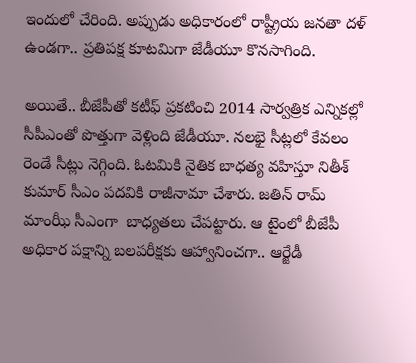ఇందులో చేరింది. అప్పుడు అధికారంలో రాష్ట్రీయ జనతా దళ్‌ ఉండగా.. ప్రతిపక్ష కూటమిగా జేడీయూ కొనసాగింది.

అయితే.. బీజేపీతో కటీఫ్‌ ప్రకటించి 2014 సార్వత్రిక ఎన్నికల్లో సీపీఎంతో పొత్తుగా వెళ్లింది జేడీయూ. నలభై సీట్లలో కేవలం రెండే సీట్లు నెగ్గింది. ఓటమికి నైతిక బాధత్య వహిస్తూ నితీశ్‌ కుమార్‌ సీఎం పదవికి రాజీనామా చేశారు. జతిన్‌ రామ్‌ మాంఝీ సీఎంగా  బాధ్యతలు చేపట్టారు. ఆ టైంలో బీజేపీ అధికార పక్షాన్ని బలపరీక్షకు ఆహ్వానించగా.. ఆర్జేడీ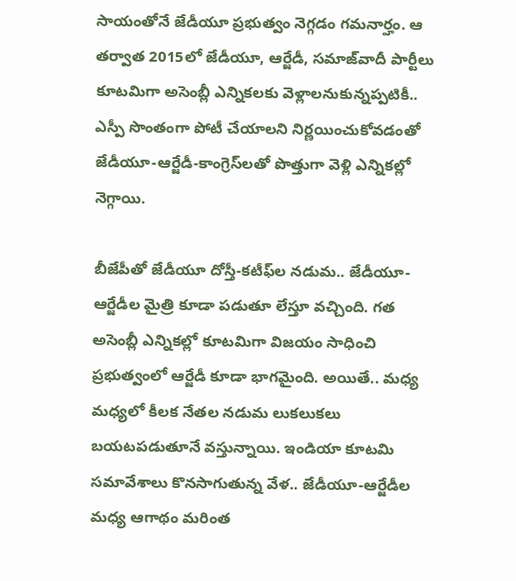సాయంతోనే జేడీయూ ప్రభుత్వం నెగ్గడం గమనార్హం. ఆ తర్వాత 2015లో జేడీయూ, ఆర్జేడీ, సమాజ్‌వాదీ పార్టీలు కూటమిగా అసెంబ్లీ ఎన్నికలకు వెళ్లాలనుకున్నప్పటికీ.. ఎస్పీ సొంతంగా పోటీ చేయాలని నిర్ణయించుకోవడంతో జేడీయూ-ఆర్జేడీ-కాంగ్రెస్‌లతో పొత్తుగా వెళ్లి ఎన్నికల్లో నెగ్గాయి.

బీజేపీతో జేడీయూ దోస్తీ-కటీఫ్‌ల నడుమ.. జేడీయూ-ఆర్జేడీల మైత్రి కూడా పడుతూ లేస్తూ వచ్చింది. గత అసెంబ్లీ ఎన్నికల్లో కూటమిగా విజయం సాధించి ప్రభుత్వంలో ఆర్జేడీ కూడా భాగమైంది. అయితే.. మధ్య మధ్యలో కీలక నేతల నడుమ లుకలుకలు బయటపడుతూనే వస్తున్నాయి. ఇండియా కూటమి సమావేశాలు కొనసాగుతున్న వేళ.. జేడీయూ-ఆర్జేడీల మధ్య ఆగాథం మరింత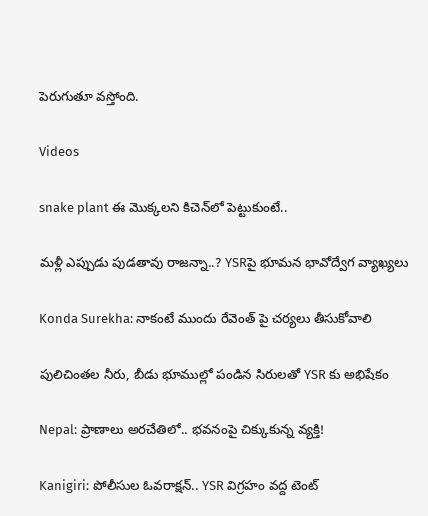పెరుగుతూ వస్తోంది.

Videos

snake plant ఈ మొక్క‌ల‌ని కిచెన్‌లో పెట్టుకుంటే..

మళ్లీ ఎప్పుడు పుడతావు రాజన్నా..? YSRపై భూమన భావోద్వేగ వ్యాఖ్యలు

Konda Surekha: నాకంటే ముందు రేవెంత్ పై చర్యలు తీసుకోవాలి

పులిచింతల నీరు, బీడు భూముల్లో పండిన సిరులతో YSR కు అభిషేకం

Nepal: ప్రాణాలు అరచేతిలో.. భవనంపై చిక్కుకున్న వ్యక్తి!

Kanigiri: పోలీసుల ఓవరాక్షన్.. YSR విగ్రహం వద్ద టెంట్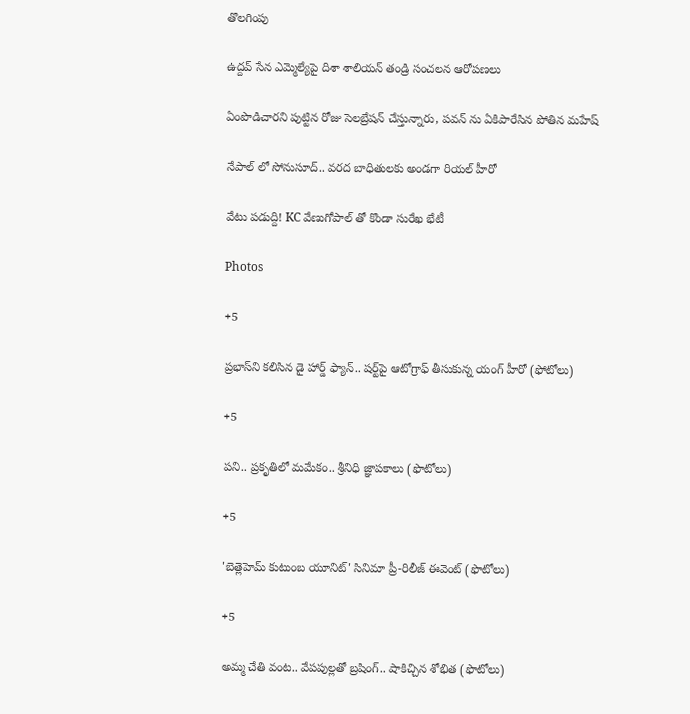తొలగింపు

ఉద్దవ్ సేన ఎమ్మెల్యేపై దిశా శాలియన్ తండ్రి సంచలన ఆరోపణలు

ఏంపొడిచారని పుట్టిన రోజు సెలబ్రేషన్ చేస్తున్నారు, పవన్ ను ఏకిపారేసిన పోతిన మహేష్

నేపాల్ లో సోనుసూద్.. వరద బాధితులకు అండగా రియల్ హీరో

వేటు పడుద్ది! KC వేణుగోపాల్ తో కొండా సురేఖ భేటీ

Photos

+5

ప్రభాస్‌ని కలిసిన డై హార్డ్ ఫ్యాన్.. షర్ట్‌పై ఆటోగ్రాఫ్‌ తీసుకున్న యంగ్‌ హీరో (ఫోటోలు)

+5

పని.. ప్రకృతిలో మమేకం.. శ్రీనిధి జ్ఞాపకాలు (ఫొటోలు)

+5

'బెత్లెహెమ్ కుటుంబ యూనిట్' సినిమా ప్రీ-రిలీజ్ ఈవెంట్ (ఫొటోలు)

+5

అమ్మ చేతి వంట.. వేపపుల్లతో బ్రషింగ్.. షాకిచ్చిన శోభిత (ఫొటోలు)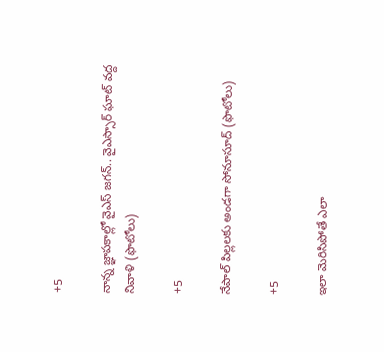+5

నాన్న జ్ఞాపకాల్లో వైఎస్‌ జగన్‌.. వైఎస్సార్‌ ఘాట్‌ వద్ద నివాళి (ఫొటోలు)

+5

నేపాల్ పిల్లలకు అండగా సోనూసూద్ (ఫొటోలు)

+5

ఇలా మెరిసిపోతే ఎలా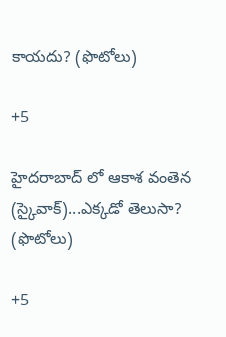కాయదు? (ఫొటోలు)

+5

హైదరాబాద్ లో ఆకాశ వంతెన (స్కైవాక్)...ఎక్కడో తెలుసా? (ఫొటోలు)

+5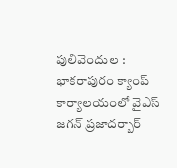పులివెందుల : భాకరాపురం క్యాంప్‌ కార్యాలయంలో వైఎస్‌ జగన్‌ ప్రజాదర్బార్‌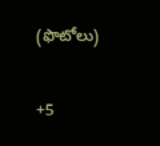(ఫొటోలు)

+5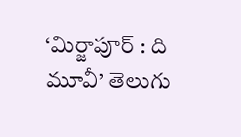‘మిర్జాపూర్‌ : ది మూవీ’ తెలుగు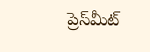ప్రెస్‌మీట్‌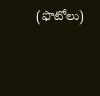(ఫొటోలు)